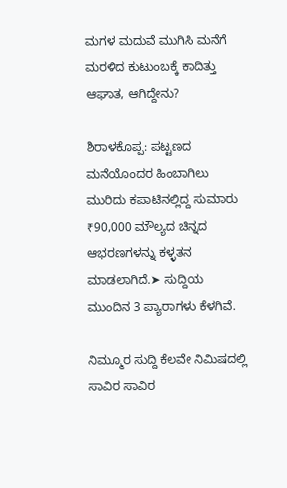ಮಗಳ ಮದುವೆ ಮುಗಿಸಿ ಮನೆಗೆ ಮರಳಿದ ಕುಟುಂಬಕ್ಕೆ ಕಾದಿತ್ತು ಆಘಾತ, ಆಗಿದ್ದೇನು?

ಶಿರಾಳಕೊಪ್ಪ: ಪಟ್ಟಣದ ಮನೆಯೊಂದರ ಹಿಂಬಾಗಿಲು ಮುರಿದು ಕಪಾಟಿನಲ್ಲಿದ್ದ ಸುಮಾರು ₹90,000 ಮೌಲ್ಯದ ಚಿನ್ನದ ಆಭರಣಗಳನ್ನು ಕಳ್ಳತನ ಮಾಡಲಾಗಿದೆ.➤ ಸುದ್ದಿಯ ಮುಂದಿನ 3 ಪ್ಯಾರಾಗಳು ಕೆಳಗಿವೆ.

ನಿಮ್ಮೂರ ಸುದ್ದಿ ಕೆಲವೇ ನಿಮಿಷದಲ್ಲಿ ಸಾವಿರ ಸಾವಿರ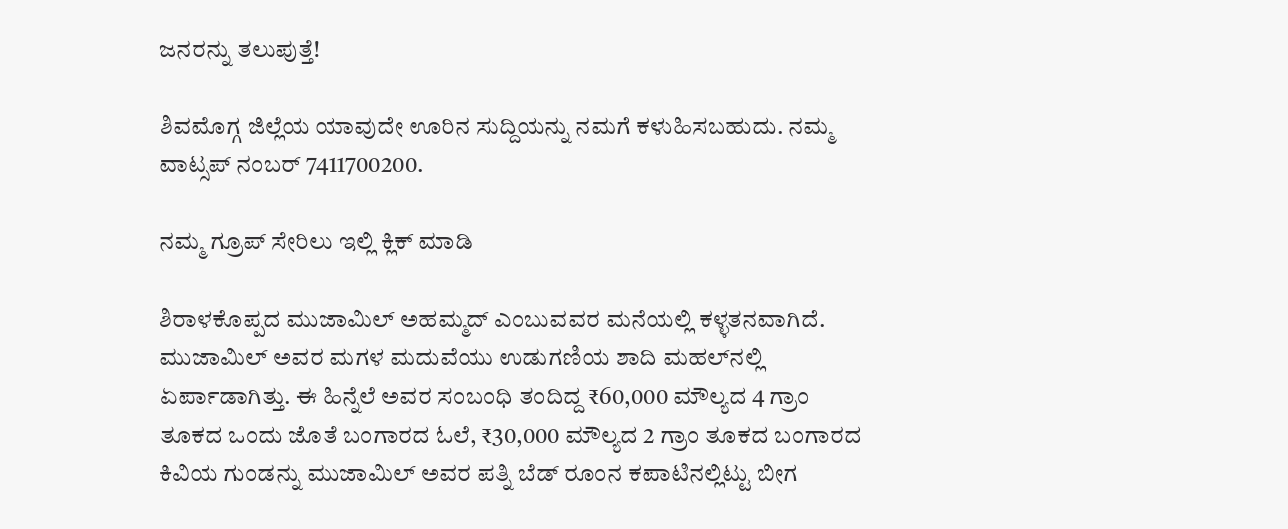ಜನರನ್ನು ತಲುಪುತ್ತೆ!

ಶಿವಮೊಗ್ಗ ಜಿಲ್ಲೆಯ ಯಾವುದೇ ಊರಿನ ಸುದ್ದಿಯನ್ನು ನಮಗೆ ಕಳುಹಿಸಬಹುದು. ನಮ್ಮ ವಾಟ್ಸಪ್‌ ನಂಬರ್ 7411700200.

ನಮ್ಮ ಗ್ರೂಪ್‌ ಸೇರಿಲು ಇಲ್ಲಿ ಕ್ಲಿಕ್‌ ಮಾಡಿ

ಶಿರಾಳಕೊಪ್ಪದ ಮುಜಾಮಿಲ್ ಅಹಮ್ಮದ್ ಎಂಬುವವರ ಮನೆಯಲ್ಲಿ ಕಳ್ಳತನವಾಗಿದೆ. ಮುಜಾಮಿಲ್ ಅವರ ಮಗಳ ಮದುವೆಯು ಉಡುಗಣಿಯ ಶಾದಿ ಮಹಲ್‌ನಲ್ಲಿ ಏರ್ಪಾಡಾಗಿತ್ತು. ಈ ಹಿನ್ನೆಲೆ ಅವರ ಸಂಬಂಧಿ ತಂದಿದ್ದ ₹60,000 ಮೌಲ್ಯದ 4 ಗ್ರಾಂ ತೂಕದ ಒಂದು ಜೊತೆ ಬಂಗಾರದ ಓಲೆ, ₹30,000 ಮೌಲ್ಯದ 2 ಗ್ರಾಂ ತೂಕದ ಬಂಗಾರದ ಕಿವಿಯ ಗುಂಡನ್ನು ಮುಜಾಮಿಲ್ ಅವರ ಪತ್ನಿ ಬೆಡ್ ರೂಂನ ಕಪಾಟಿನಲ್ಲಿಟ್ಟು ಬೀಗ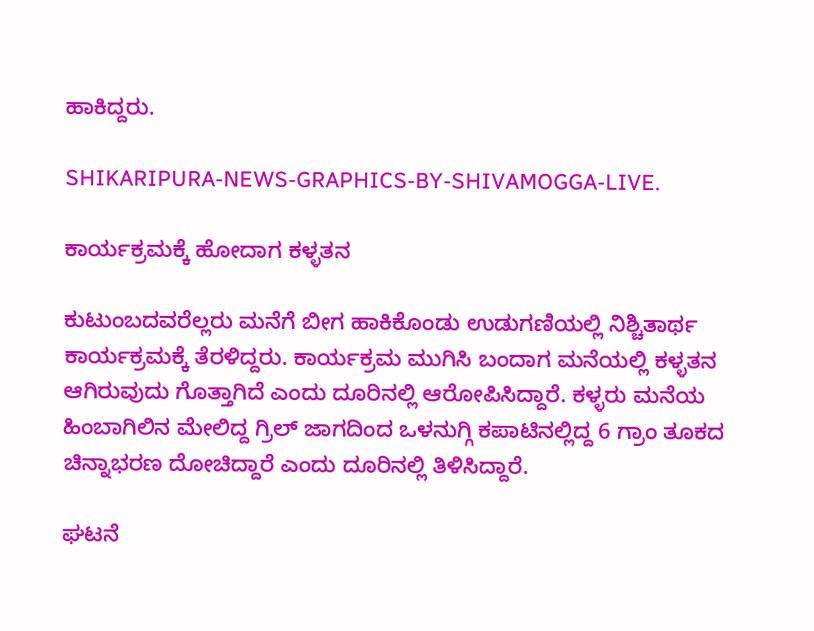ಹಾಕಿದ್ದರು.

SHIKARIPURA-NEWS-GRAPHICS-BY-SHIVAMOGGA-LIVE.

ಕಾರ್ಯಕ್ರಮಕ್ಕೆ ಹೋದಾಗ ಕಳ್ಳತನ

ಕುಟುಂಬದವರೆಲ್ಲರು ಮನೆಗೆ ಬೀಗ ಹಾಕಿಕೊಂಡು ಉಡುಗಣಿಯಲ್ಲಿ ನಿಶ್ಚಿತಾರ್ಥ ಕಾರ್ಯಕ್ರಮಕ್ಕೆ ತೆರಳಿದ್ದರು. ಕಾರ್ಯಕ್ರಮ ಮುಗಿಸಿ ಬಂದಾಗ ಮನೆಯಲ್ಲಿ ಕಳ್ಳತನ ಆಗಿರುವುದು ಗೊತ್ತಾಗಿದೆ ಎಂದು ದೂರಿನಲ್ಲಿ ಆರೋಪಿಸಿದ್ದಾರೆ. ಕಳ್ಳರು ಮನೆಯ ಹಿಂಬಾಗಿಲಿನ ಮೇಲಿದ್ದ ಗ್ರಿಲ್ ಜಾಗದಿಂದ ಒಳನುಗ್ಗಿ ಕಪಾಟಿನಲ್ಲಿದ್ದ 6 ಗ್ರಾಂ ತೂಕದ ಚಿನ್ನಾಭರಣ ದೋಚಿದ್ದಾರೆ ಎಂದು ದೂರಿನಲ್ಲಿ ತಿಳಿಸಿದ್ದಾರೆ.

ಘಟನೆ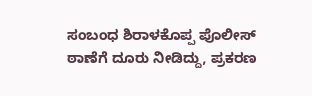ಸಂಬಂಧ ಶಿರಾಳಕೊಪ್ಪ ಪೊಲೀಸ್ ಠಾಣೆಗೆ ದೂರು ನೀಡಿದ್ದು, ಪ್ರಕರಣ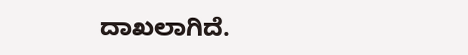ದಾಖಲಾಗಿದೆ.